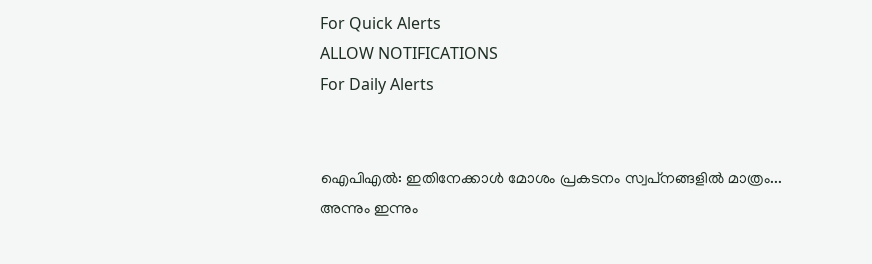For Quick Alerts
ALLOW NOTIFICATIONS
For Daily Alerts


ഐപിഎല്‍: ഇതിനേക്കാള്‍ മോശം പ്രകടനം സ്വപ്‌നങ്ങളില്‍ മാത്രം... അന്നും ഇന്നും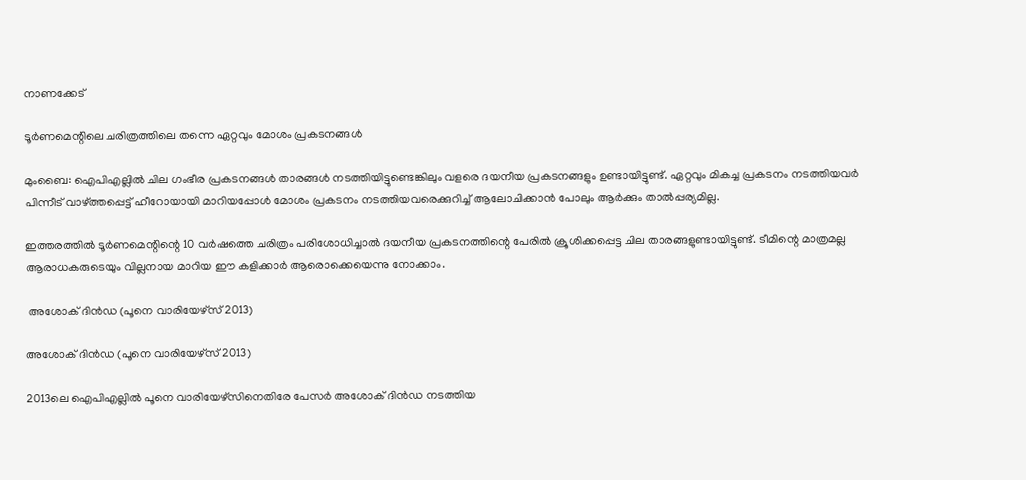നാണക്കേട്

ടൂര്‍ണമെന്റിലെ ചരിത്രത്തിലെ തന്നെ ഏറ്റവും മോശം പ്രകടനങ്ങള്‍

മുംബൈ: ഐപിഎല്ലില്‍ ചില ഗംഭീര പ്രകടനങ്ങള്‍ താരങ്ങള്‍ നടത്തിയിട്ടുണ്ടെങ്കിലും വളരെ ദയനീയ പ്രകടനങ്ങളും ഉണ്ടായിട്ടുണ്ട്. ഏറ്റവും മികച്ച പ്രകടനം നടത്തിയവര്‍ പിന്നീട് വാഴ്ത്തപ്പെട്ട് ഹീറോയായി മാറിയപ്പോള്‍ മോശം പ്രകടനം നടത്തിയവരെക്കുറിച്ച് ആലോചിക്കാന്‍ പോലും ആര്‍ക്കും താല്‍പ്പര്യമില്ല.

ഇത്തരത്തില്‍ ടൂര്‍ണമെന്റിന്റെ 10 വര്‍ഷത്തെ ചരിത്രം പരിശോധിച്ചാല്‍ ദയനീയ പ്രകടനത്തിന്റെ പേരില്‍ ക്രൂശിക്കപ്പെട്ട ചില താരങ്ങളുണ്ടായിട്ടുണ്ട്. ടീമിന്റെ മാത്രമല്ല ആരാധകരുടെയും വില്ലനായ മാറിയ ഈ കളിക്കാര്‍ ആരൊക്കെയെന്നു നോക്കാം.

 അശോക് ദിന്‍ഡ (പൂനെ വാരിയേഴ്‌സ് 2013)

അശോക് ദിന്‍ഡ (പൂനെ വാരിയേഴ്‌സ് 2013)

2013ലെ ഐപിഎല്ലില്‍ പൂനെ വാരിയേഴ്‌സിനെതിരേ പേസര്‍ അശോക് ദിന്‍ഡ നടത്തിയ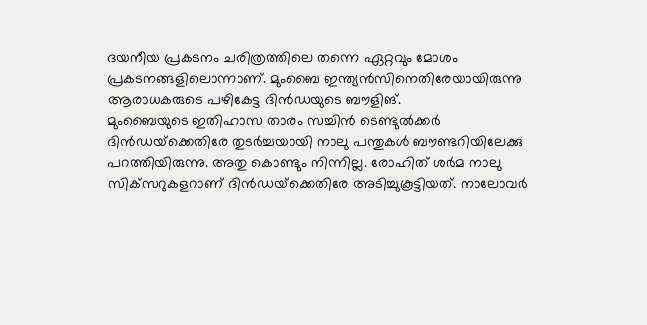ദയനീയ പ്രകടനം ചരിത്രത്തിലെ തന്നെ ഏറ്റവും മോശം പ്രകടനങ്ങളിലൊന്നാണ്. മുംബൈ ഇന്ത്യന്‍സിനെതിരേയായിരുന്നു ആരാധകരുടെ പഴികേട്ട ദിന്‍ഡയുടെ ബൗളിങ്.
മുംബൈയുടെ ഇതിഹാസ താരം സച്ചിന്‍ ടെണ്ടുല്‍ക്കര്‍ ദിന്‍ഡയ്‌ക്കെതിരേ തുടര്‍ച്ചയായി നാലു പന്തുകള്‍ ബൗണ്ടറിയിലേക്കു പറത്തിയിരുന്നു. അതു കൊണ്ടും നിന്നില്ല. രോഹിത് ശര്‍മ നാലു സിക്‌സറുകളറാണ് ദിന്‍ഡയ്‌ക്കെതിരേ അടിച്ചുകൂട്ടിയത്. നാലോവര്‍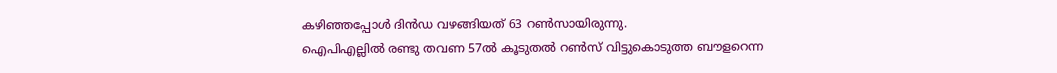കഴിഞ്ഞപ്പോള്‍ ദിന്‍ഡ വഴങ്ങിയത് 63 റണ്‍സായിരുന്നു.
ഐപിഎല്ലില്‍ രണ്ടു തവണ 57ല്‍ കൂടുതല്‍ റണ്‍സ് വിട്ടുകൊടുത്ത ബൗളറെന്ന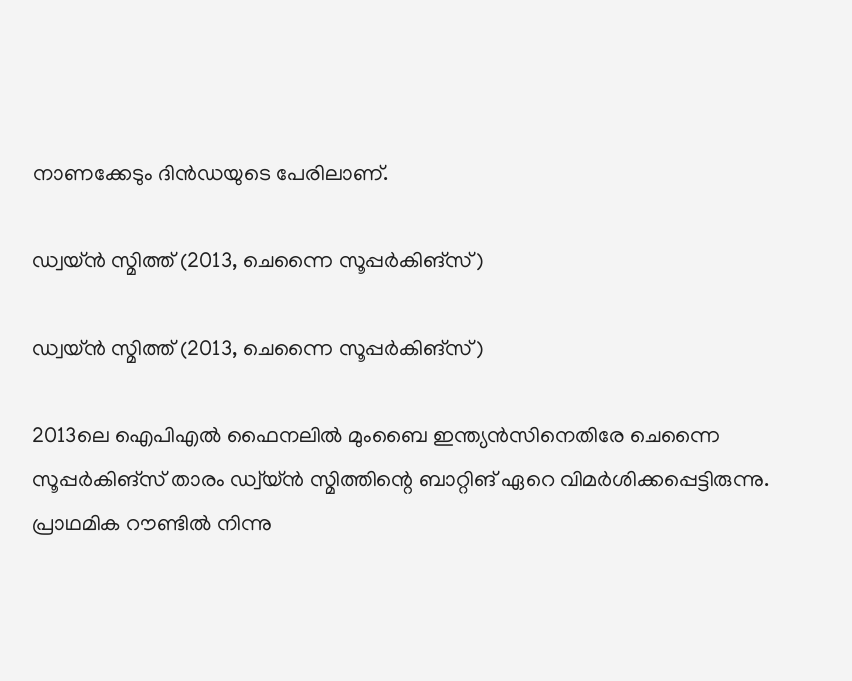നാണക്കേടും ദിന്‍ഡയുടെ പേരിലാണ്.

ഡ്വയ്ന്‍ സ്മിത്ത് (2013, ചെന്നൈ സൂപ്പര്‍കിങ്‌സ്)

ഡ്വയ്ന്‍ സ്മിത്ത് (2013, ചെന്നൈ സൂപ്പര്‍കിങ്‌സ്)

2013ലെ ഐപിഎല്‍ ഫൈനലില്‍ മുംബൈ ഇന്ത്യന്‍സിനെതിരേ ചെന്നൈ സൂപ്പര്‍കിങ്‌സ് താരം ഡ്വ്‌യ്ന്‍ സ്മിത്തിന്റെ ബാറ്റിങ് ഏറെ വിമര്‍ശിക്കപ്പെട്ടിരുന്നു. പ്രാഥമിക റൗണ്ടില്‍ നിന്നു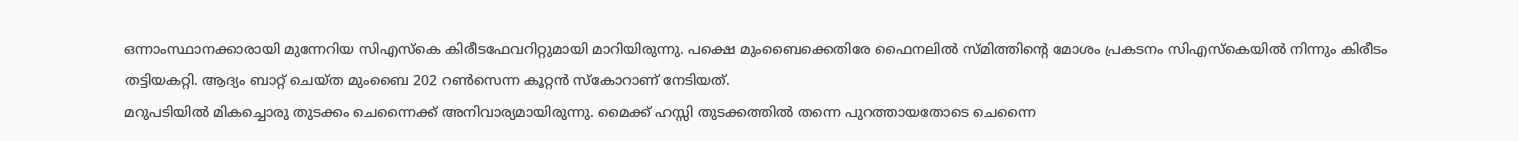ഒന്നാംസ്ഥാനക്കാരായി മുന്നേറിയ സിഎസ്‌കെ കിരീടഫേവറിറ്റുമായി മാറിയിരുന്നു. പക്ഷെ മുംബൈക്കെതിരേ ഫൈനലില്‍ സ്മിത്തിന്റെ മോശം പ്രകടനം സിഎസ്‌കെയില്‍ നിന്നും കിരീടം തട്ടിയകറ്റി. ആദ്യം ബാറ്റ് ചെയ്ത മുംബൈ 202 റണ്‍സെന്ന കൂറ്റന്‍ സ്‌കോറാണ് നേടിയത്.
മറുപടിയില്‍ മികച്ചൊരു തുടക്കം ചെന്നൈക്ക് അനിവാര്യമായിരുന്നു. മൈക്ക് ഹസ്സി തുടക്കത്തില്‍ തന്നെ പുറത്തായതോടെ ചെന്നൈ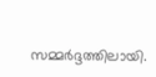സമ്മര്‍ദ്ദത്തിലായി.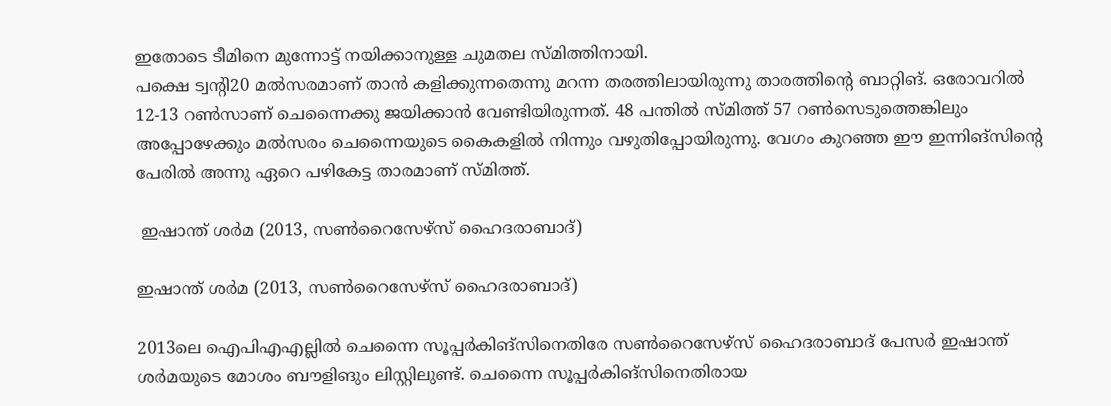ഇതോടെ ടീമിനെ മുന്നോട്ട് നയിക്കാനുള്ള ചുമതല സ്മിത്തിനായി.
പക്ഷെ ട്വന്റി20 മല്‍സരമാണ് താന്‍ കളിക്കുന്നതെന്നു മറന്ന തരത്തിലായിരുന്നു താരത്തിന്റെ ബാറ്റിങ്. ഒരോവറില്‍ 12-13 റണ്‍സാണ് ചെന്നൈക്കു ജയിക്കാന്‍ വേണ്ടിയിരുന്നത്. 48 പന്തില്‍ സ്മിത്ത് 57 റണ്‍സെടുത്തെങ്കിലും അപ്പോഴേക്കും മല്‍സരം ചെന്നൈയുടെ കൈകളില്‍ നിന്നും വഴുതിപ്പോയിരുന്നു. വേഗം കുറഞ്ഞ ഈ ഇന്നിങ്‌സിന്റെ പേരില്‍ അന്നു ഏറെ പഴികേട്ട താരമാണ് സ്മിത്ത്.

 ഇഷാന്ത് ശര്‍മ (2013, സണ്‍റൈസേഴ്‌സ് ഹൈദരാബാദ്)

ഇഷാന്ത് ശര്‍മ (2013, സണ്‍റൈസേഴ്‌സ് ഹൈദരാബാദ്)

2013ലെ ഐപിഎഎല്ലില്‍ ചെന്നൈ സൂപ്പര്‍കിങ്‌സിനെതിരേ സണ്‍റൈസേഴ്‌സ് ഹൈദരാബാദ് പേസര്‍ ഇഷാന്ത് ശര്‍മയുടെ മോശം ബൗളിങും ലിസ്റ്റിലുണ്ട്. ചെന്നൈ സൂപ്പര്‍കിങ്‌സിനെതിരായ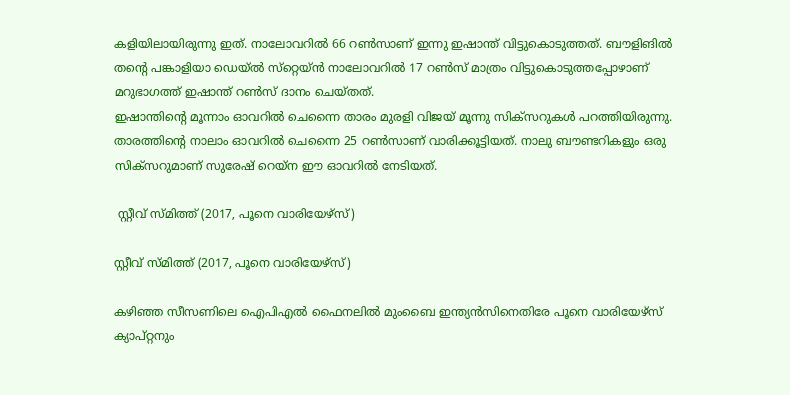കളിയിലായിരുന്നു ഇത്. നാലോവറില്‍ 66 റണ്‍സാണ് ഇന്നു ഇഷാന്ത് വിട്ടുകൊടുത്തത്. ബൗളിങില്‍ തന്റെ പങ്കാളിയാ ഡെയ്ല്‍ സ്‌റ്റെയ്ന്‍ നാലോവറില്‍ 17 റണ്‍സ് മാത്രം വിട്ടുകൊടുത്തപ്പോഴാണ് മറുഭാഗത്ത് ഇഷാന്ത് റണ്‍സ് ദാനം ചെയ്തത്.
ഇഷാന്തിന്റെ മൂന്നാം ഓവറില്‍ ചെന്നൈ താരം മുരളി വിജയ് മൂന്നു സിക്‌സറുകള്‍ പറത്തിയിരുന്നു. താരത്തിന്റെ നാലാം ഓവറില്‍ ചെന്നൈ 25 റണ്‍സാണ് വാരിക്കൂട്ടിയത്. നാലു ബൗണ്ടറികളും ഒരു സിക്‌സറുമാണ് സുരേഷ് റെയ്‌ന ഈ ഓവറില്‍ നേടിയത്.

 സ്റ്റീവ് സ്മിത്ത് (2017, പൂനെ വാരിയേഴ്‌സ്)

സ്റ്റീവ് സ്മിത്ത് (2017, പൂനെ വാരിയേഴ്‌സ്)

കഴിഞ്ഞ സീസണിലെ ഐപിഎല്‍ ഫൈനലില്‍ മുംബൈ ഇന്ത്യന്‍സിനെതിരേ പൂനെ വാരിയേഴ്‌സ് ക്യാപ്റ്റനും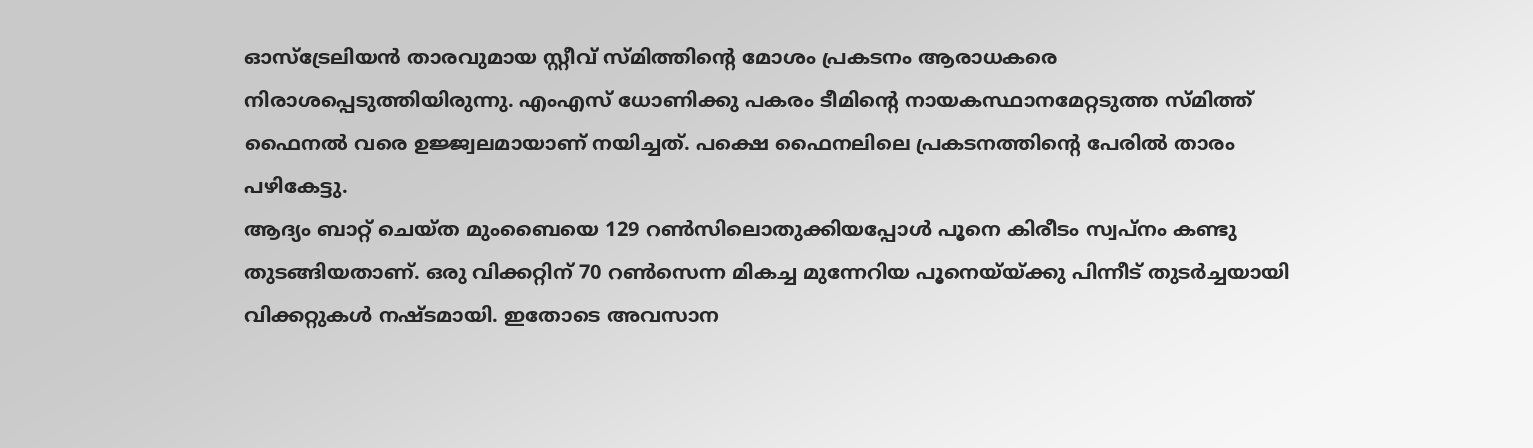ഓസ്‌ട്രേലിയന്‍ താരവുമായ സ്റ്റീവ് സ്മിത്തിന്റെ മോശം പ്രകടനം ആരാധകരെ നിരാശപ്പെടുത്തിയിരുന്നു. എംഎസ് ധോണിക്കു പകരം ടീമിന്റെ നായകസ്ഥാനമേറ്റടുത്ത സ്മിത്ത് ഫൈനല്‍ വരെ ഉജ്ജ്വലമായാണ് നയിച്ചത്. പക്ഷെ ഫൈനലിലെ പ്രകടനത്തിന്റെ പേരില്‍ താരം പഴികേട്ടു.
ആദ്യം ബാറ്റ് ചെയ്ത മുംബൈയെ 129 റണ്‍സിലൊതുക്കിയപ്പോള്‍ പൂനെ കിരീടം സ്വപ്‌നം കണ്ടു തുടങ്ങിയതാണ്. ഒരു വിക്കറ്റിന് 70 റണ്‍സെന്ന മികച്ച മുന്നേറിയ പൂനെയ്‌യ്ക്കു പിന്നീട് തുടര്‍ച്ചയായി വിക്കറ്റുകള്‍ നഷ്ടമായി. ഇതോടെ അവസാന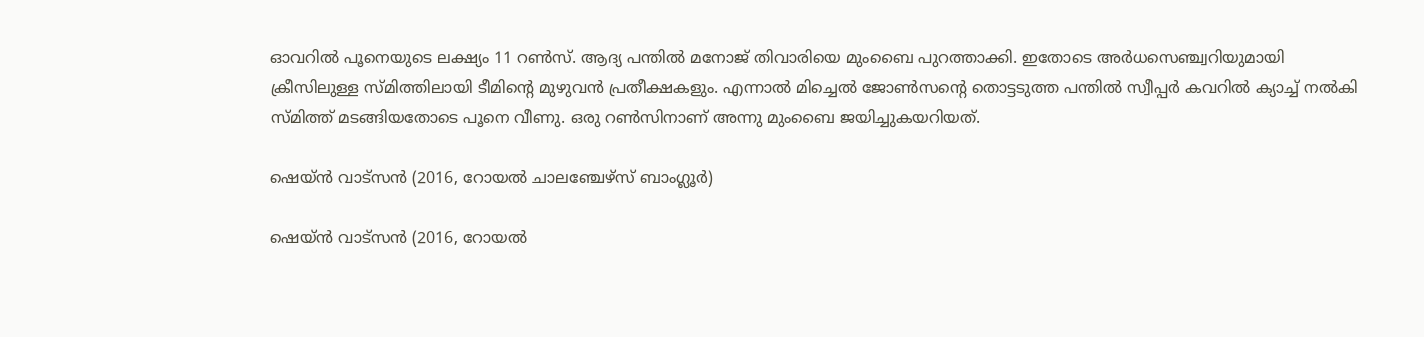ഓവറില്‍ പൂനെയുടെ ലക്ഷ്യം 11 റണ്‍സ്. ആദ്യ പന്തില്‍ മനോജ് തിവാരിയെ മുംബൈ പുറത്താക്കി. ഇതോടെ അര്‍ധസെഞ്ച്വറിയുമായി ക്രീസിലുള്ള സ്മിത്തിലായി ടീമിന്റെ മുഴുവന്‍ പ്രതീക്ഷകളും. എന്നാല്‍ മിച്ചെല്‍ ജോണ്‍സന്റെ തൊട്ടടുത്ത പന്തില്‍ സ്വീപ്പര്‍ കവറില്‍ ക്യാച്ച് നല്‍കി സ്മിത്ത് മടങ്ങിയതോടെ പൂനെ വീണു. ഒരു റണ്‍സിനാണ് അന്നു മുംബൈ ജയിച്ചുകയറിയത്.

ഷെയ്ന്‍ വാട്‌സന്‍ (2016, റോയല്‍ ചാലഞ്ചേഴ്‌സ് ബാംഗ്ലൂര്‍)

ഷെയ്ന്‍ വാട്‌സന്‍ (2016, റോയല്‍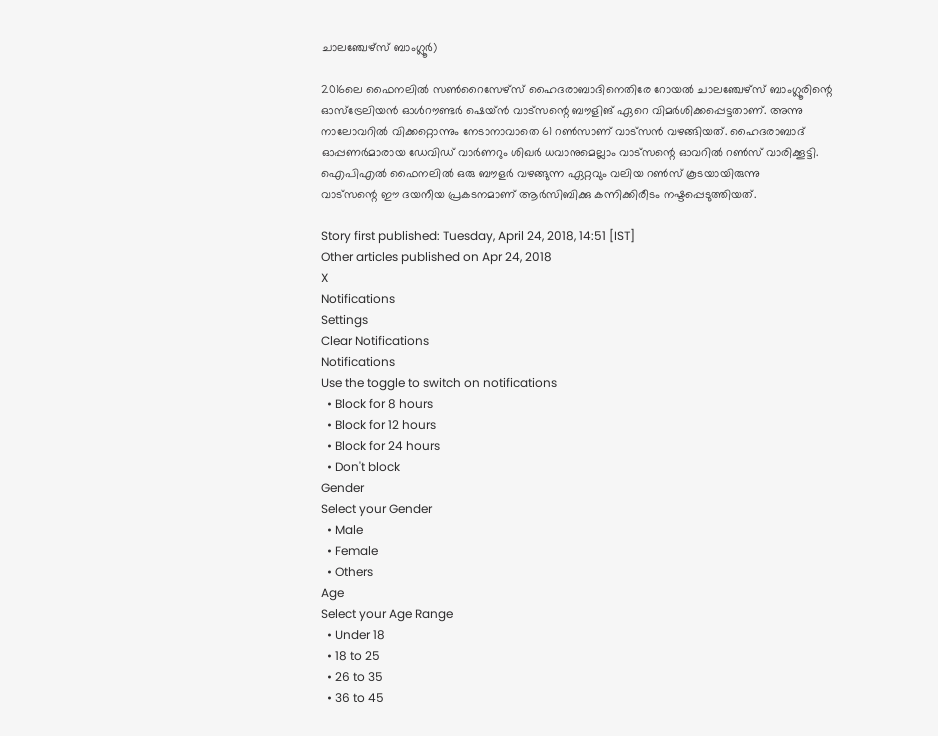ചാലഞ്ചേഴ്‌സ് ബാംഗ്ലൂര്‍)

2016ലെ ഫൈനലില്‍ സണ്‍റൈസേഴ്‌സ് ഹൈദരാബാദിനെതിരേ റോയല്‍ ചാലഞ്ചേഴ്‌സ് ബാംഗ്ലൂരിന്റെ ഓസ്‌ട്രേലിയന്‍ ഓള്‍റൗണ്ടര്‍ ഷെയ്ന്‍ വാട്‌സന്റെ ബൗളിങ് ഏറെ വിമര്‍ശിക്കപ്പെട്ടതാണ്. അന്നു നാലോവറില്‍ വിക്കറ്റൊന്നും നേടാനാവാതെ 61 റണ്‍സാണ് വാട്‌സന്‍ വഴങ്ങിയത്. ഹൈദരാബാദ് ഓപ്പണര്‍മാരായ ഡേവിഡ് വാര്‍ണറും ശിഖര്‍ ധവാനുമെല്ലാം വാട്‌സന്റെ ഓവറില്‍ റണ്‍സ് വാരിക്കൂട്ടി. ഐപിഎല്‍ ഫൈനലില്‍ ഒരു ബൗളര്‍ വഴങ്ങുന്ന ഏറ്റവും വലിയ റണ്‍സ് കൂടയായിരുന്നു
വാട്‌സന്റെ ഈ ദയനീയ പ്രകടനമാണ് ആര്‍സിബിക്കു കന്നിക്കിരീടം നഷ്ടപ്പെടുത്തിയത്.

Story first published: Tuesday, April 24, 2018, 14:51 [IST]
Other articles published on Apr 24, 2018
X
Notifications
Settings
Clear Notifications
Notifications
Use the toggle to switch on notifications
  • Block for 8 hours
  • Block for 12 hours
  • Block for 24 hours
  • Don't block
Gender
Select your Gender
  • Male
  • Female
  • Others
Age
Select your Age Range
  • Under 18
  • 18 to 25
  • 26 to 35
  • 36 to 45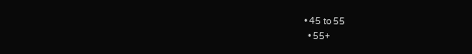• 45 to 55
  • 55+